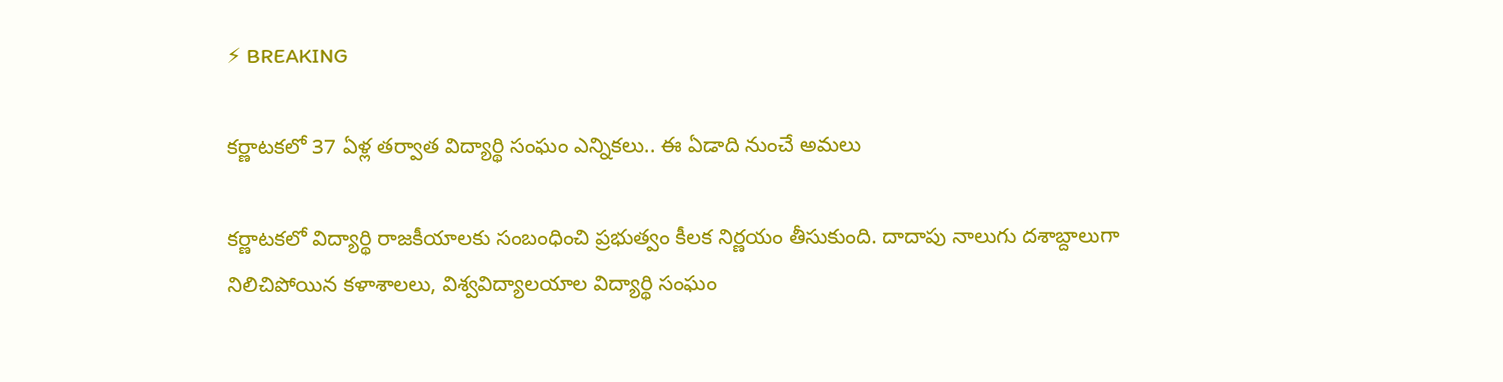⚡ BREAKING

కర్ణాటకలో 37 ఏళ్ల తర్వాత విద్యార్థి సంఘం ఎన్నికలు.. ఈ ఏడాది నుంచే అమలు

కర్ణాటకలో విద్యార్థి రాజకీయాలకు సంబంధించి ప్రభుత్వం కీలక నిర్ణయం తీసుకుంది. దాదాపు నాలుగు దశాబ్దాలుగా నిలిచిపోయిన కళాశాలలు, విశ్వవిద్యాలయాల విద్యార్థి సంఘం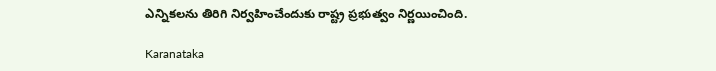ఎన్నికలను తిరిగి నిర్వహించేందుకు రాష్ట్ర ప్రభుత్వం నిర్ణయించింది.

Karanataka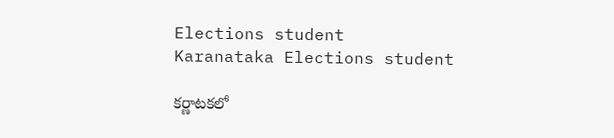Elections student
Karanataka Elections student

కర్ణాటకలో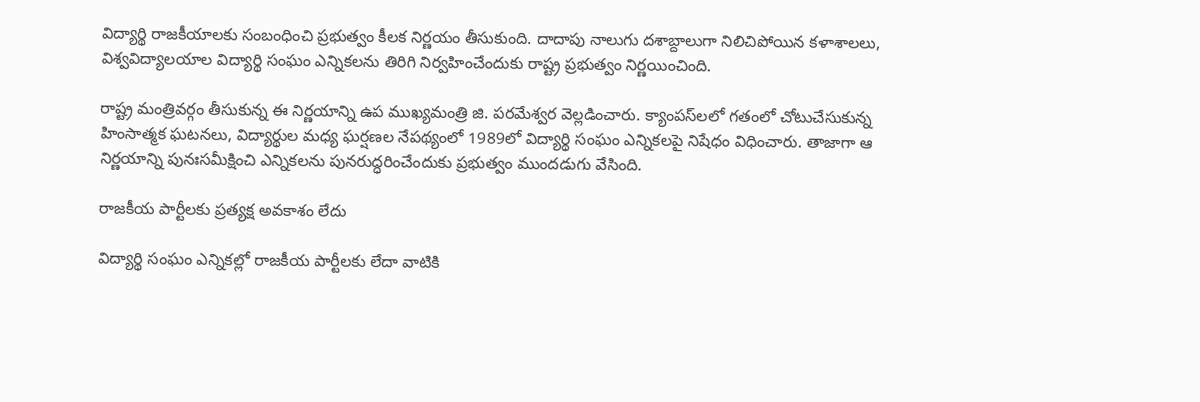విద్యార్థి రాజకీయాలకు సంబంధించి ప్రభుత్వం కీలక నిర్ణయం తీసుకుంది. దాదాపు నాలుగు దశాబ్దాలుగా నిలిచిపోయిన కళాశాలలు, విశ్వవిద్యాలయాల విద్యార్థి సంఘం ఎన్నికలను తిరిగి నిర్వహించేందుకు రాష్ట్ర ప్రభుత్వం నిర్ణయించింది.

రాష్ట్ర మంత్రివర్గం తీసుకున్న ఈ నిర్ణయాన్ని ఉప ముఖ్యమంత్రి జి. పరమేశ్వర వెల్లడించారు. క్యాంపస్‌లలో గతంలో చోటుచేసుకున్న హింసాత్మక ఘటనలు, విద్యార్థుల మధ్య ఘర్షణల నేపథ్యంలో 1989లో విద్యార్థి సంఘం ఎన్నికలపై నిషేధం విధించారు. తాజాగా ఆ నిర్ణయాన్ని పునఃసమీక్షించి ఎన్నికలను పునరుద్ధరించేందుకు ప్రభుత్వం ముందడుగు వేసింది.

రాజకీయ పార్టీలకు ప్రత్యక్ష అవకాశం లేదు

విద్యార్థి సంఘం ఎన్నికల్లో రాజకీయ పార్టీలకు లేదా వాటికి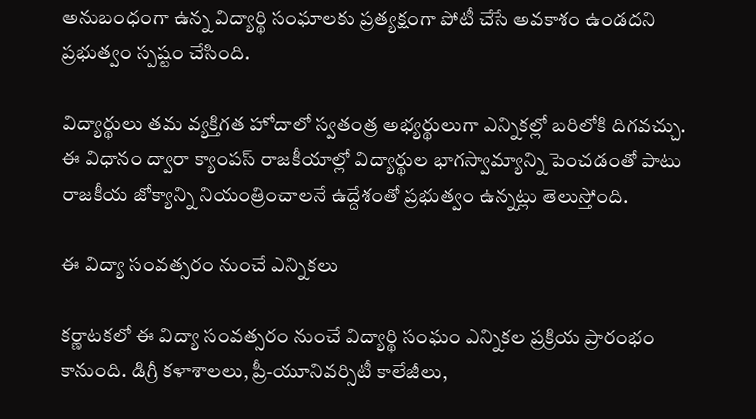అనుబంధంగా ఉన్న విద్యార్థి సంఘాలకు ప్రత్యక్షంగా పోటీ చేసే అవకాశం ఉండదని ప్రభుత్వం స్పష్టం చేసింది.

విద్యార్థులు తమ వ్యక్తిగత హోదాలో స్వతంత్ర అభ్యర్థులుగా ఎన్నికల్లో బరిలోకి దిగవచ్చు. ఈ విధానం ద్వారా క్యాంపస్ రాజకీయాల్లో విద్యార్థుల భాగస్వామ్యాన్ని పెంచడంతో పాటు రాజకీయ జోక్యాన్ని నియంత్రించాలనే ఉద్దేశంతో ప్రభుత్వం ఉన్నట్లు తెలుస్తోంది.

ఈ విద్యా సంవత్సరం నుంచే ఎన్నికలు

కర్ణాటకలో ఈ విద్యా సంవత్సరం నుంచే విద్యార్థి సంఘం ఎన్నికల ప్రక్రియ ప్రారంభం కానుంది. డిగ్రీ కళాశాలలు, ప్రీ-యూనివర్సిటీ కాలేజీలు,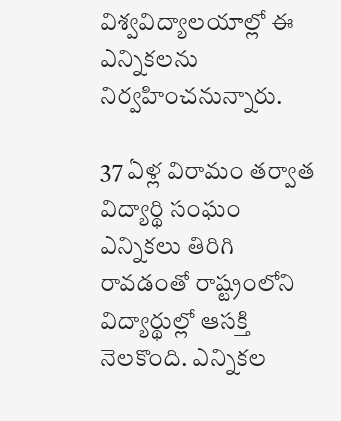విశ్వవిద్యాలయాల్లో ఈ ఎన్నికలను నిర్వహించనున్నారు.

37 ఏళ్ల విరామం తర్వాత విద్యార్థి సంఘం ఎన్నికలు తిరిగి రావడంతో రాష్ట్రంలోని విద్యార్థుల్లో ఆసక్తి నెలకొంది. ఎన్నికల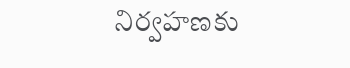నిర్వహణకు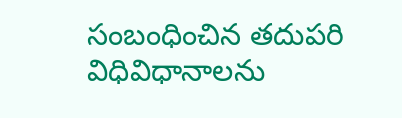సంబంధించిన తదుపరి విధివిధానాలను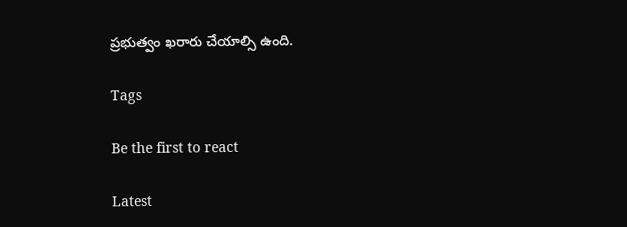ప్రభుత్వం ఖరారు చేయాల్సి ఉంది.

Tags

Be the first to react

Latest